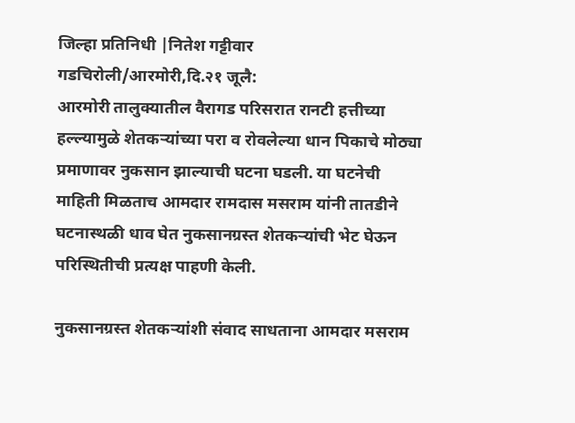जिल्हा प्रतिनिधी |नितेश गट्टीवार
गडचिरोली/आरमोरी,दि.२१ जूलै:
आरमोरी तालुक्यातील वैरागड परिसरात रानटी हत्तीच्या हल्ल्यामुळे शेतकऱ्यांच्या परा व रोवलेल्या धान पिकाचे मोठ्या प्रमाणावर नुकसान झाल्याची घटना घडली. या घटनेची माहिती मिळताच आमदार रामदास मसराम यांनी तातडीने घटनास्थळी धाव घेत नुकसानग्रस्त शेतकऱ्यांची भेट घेऊन परिस्थितीची प्रत्यक्ष पाहणी केली.

नुकसानग्रस्त शेतकऱ्यांशी संवाद साधताना आमदार मसराम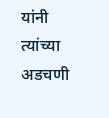यांनी त्यांच्या अडचणी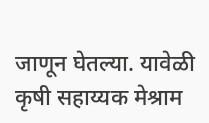जाणून घेतल्या. यावेळी कृषी सहाय्यक मेश्राम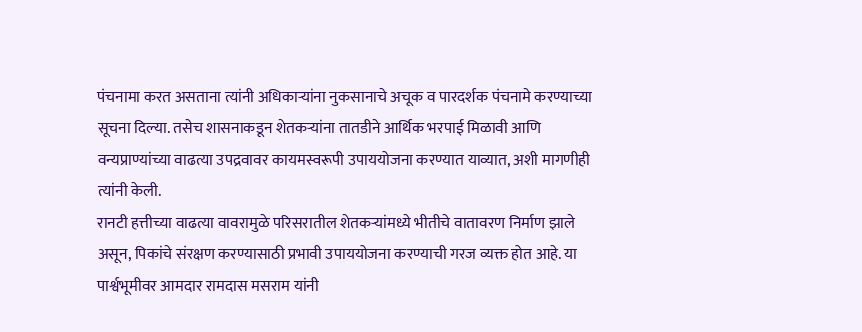पंचनामा करत असताना त्यांनी अधिकाऱ्यांना नुकसानाचे अचूक व पारदर्शक पंचनामे करण्याच्या सूचना दिल्या. तसेच शासनाकडून शेतकऱ्यांना तातडीने आर्थिक भरपाई मिळावी आणि वन्यप्राण्यांच्या वाढत्या उपद्रवावर कायमस्वरूपी उपाययोजना करण्यात याव्यात, अशी मागणीही त्यांनी केली.
रानटी हत्तीच्या वाढत्या वावरामुळे परिसरातील शेतकऱ्यांमध्ये भीतीचे वातावरण निर्माण झाले असून, पिकांचे संरक्षण करण्यासाठी प्रभावी उपाययोजना करण्याची गरज व्यक्त होत आहे. या पार्श्वभूमीवर आमदार रामदास मसराम यांनी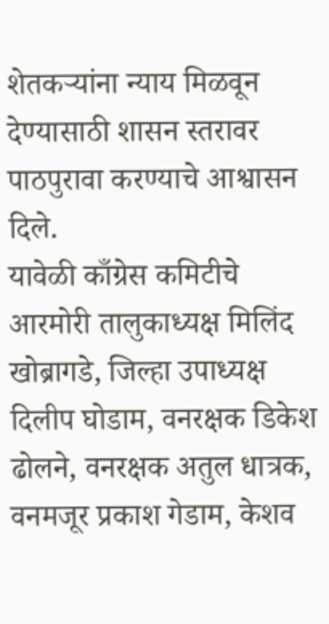शेतकऱ्यांना न्याय मिळवून देण्यासाठी शासन स्तरावर पाठपुरावा करण्याचे आश्वासन दिले.
यावेळी काँग्रेस कमिटीचे आरमोरी तालुकाध्यक्ष मिलिंद खोब्रागडे, जिल्हा उपाध्यक्ष दिलीप घोडाम, वनरक्षक डिकेश ढोलने, वनरक्षक अतुल धात्रक, वनमजूर प्रकाश गेडाम, केशव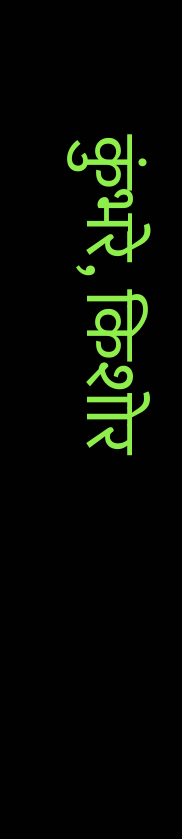कुंभरे, किशोर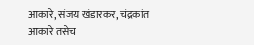आकारे, संजय खंडारकर, चंद्रकांत आकारे तसेच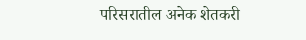परिसरातील अनेक शेतकरी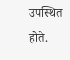उपस्थित होते.